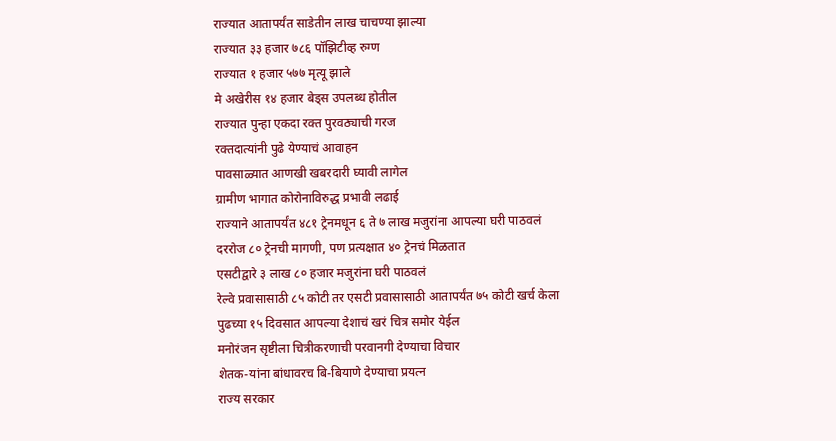राज्यात आतापर्यंत साडेतीन लाख चाचण्या झाल्या
राज्यात ३३ हजार ७८६ पॉझिटीव्ह रुग्ण
राज्यात १ हजार ५७७ मृत्यू झाले
मे अखेरीस १४ हजार बेड्स उपलब्ध होतील
राज्यात पुन्हा एकदा रक्त पुरवठ्याची गरज
रक्तदात्यांनी पुढे येण्याचं आवाहन
पावसाळ्यात आणखी खबरदारी घ्यावी लागेल
ग्रामीण भागात कोरोनाविरुद्ध प्रभावी लढाई
राज्याने आतापर्यंत ४८१ ट्रेनमधून ६ ते ७ लाख मजुरांना आपल्या घरी पाठवलं
दररोज ८० ट्रेनची मागणी, पण प्रत्यक्षात ४० ट्रेनचं मिळतात
एसटीद्वारे ३ लाख ८० हजार मजुरांना घरी पाठवलं
रेल्वे प्रवासासाठी ८५ कोटी तर एसटी प्रवासासाठी आतापर्यंत ७५ कोटी खर्च केला
पुढच्या १५ दिवसात आपल्या देशाचं खरं चित्र समोर येईल
मनोरंजन सृष्टीला चित्रीकरणाची परवानगी देण्याचा विचार
शेतक-यांना बांधावरच बि-बियाणे देण्याचा प्रयत्न
राज्य सरकार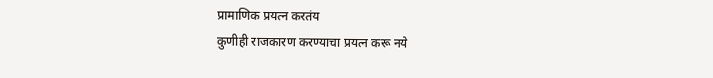प्रामाणिक प्रयत्न करतंय
कुणीही राजकारण करण्याचा प्रयत्न करू नये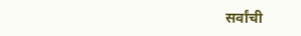सर्वांची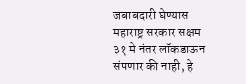जबाबदारी घेण्यास महाराष्ट्र सरकार सक्षम
३१ मे नंतर लॉकडाऊन संपणार की नाही, हे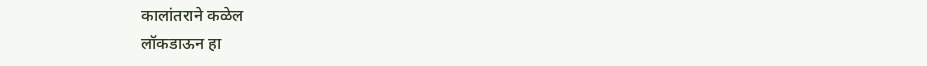कालांतराने कळेल
लॉकडाऊन हा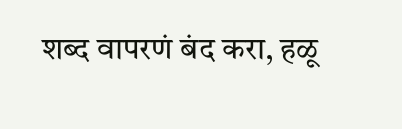शब्द वापरणं बंद करा, हळू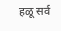हळू सर्व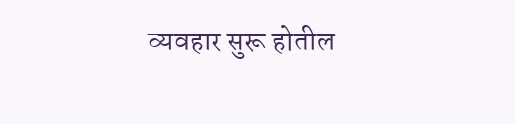व्यवहार सुरू होतील